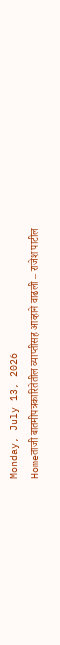Monday, July 13, 2026
Homeताजी बातमीपत्रकारितेतील व्याप्तीसह आव्हाने वाढली – राजेश पाटील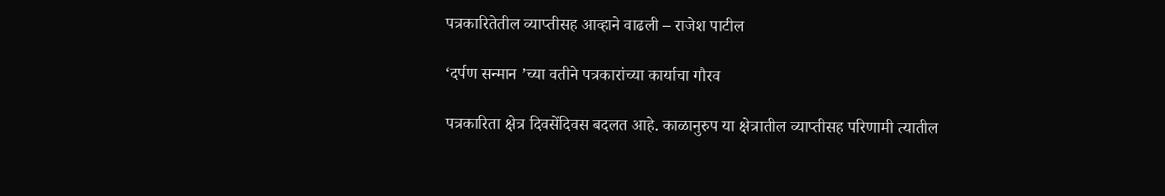पत्रकारितेतील व्याप्तीसह आव्हाने वाढली – राजेश पाटील

‘दर्पण सन्मान ’च्या वतीने पत्रकारांच्या कार्याचा गौरव

पत्रकारिता क्षेत्र दिवसेंदिवस बदलत आहे. काळानुरुप या क्षेत्रातील व्याप्तीसह परिणामी त्यातील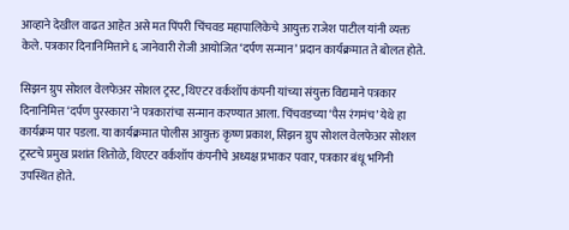आव्हाने देखील वाढत आहेत असे मत पिंपरी चिंचवड महापालिकेचे आयुक्त राजेश पाटील यांनी व्यक्त केले. पत्रकार दिनानिमित्ताने ६ जानेवारी रोजी आयोजित ‘दर्पण सन्मान’ प्रदान कार्यक्रमात ते बोलत होते.

सिझन ग्रुप सोशल वेलफेअर सोशल ट्रस्ट, थिएटर वर्कशॉप कंपनी यांच्या संयुक्त विद्यमाने पत्रकार दिनानिमित्त ‘दर्पण पुरस्कारा’ने पत्रकारांचा सन्मान करण्यात आला. चिंचवडच्या ‘पैस रंगमंच’ येथे हा कार्यक्रम पार पडला. या कार्यक्रमात पोलीस आयुक्त कृष्ण प्रकाश, सिझन ग्रुप सोशल वेलफेअर सोशल ट्रस्टचे प्रमुख प्रशांत शितोळे, थिएटर वर्कशॉप कंपनीचे अध्यक्ष प्रभाकर पवार, पत्रकार बंधू भगिनी उपस्थित होते.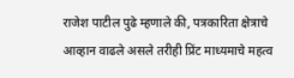राजेश पाटील पुढे म्हणाले की, पत्रकारिता क्षेत्राचे आव्हान वाढले असले तरीही प्रिंट माध्यमाचे महत्व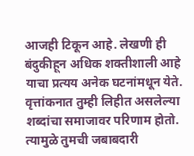आजही टिकून आहे. लेखणी ही बंदुकीहून अधिक शक्तीशाली आहे याचा प्रत्यय अनेक घटनांमधून येते. वृत्तांकनात तुम्ही लिहीत असलेल्या शब्दांचा समाजावर परिणाम होतो. त्यामुळे तुमची जबाबदारी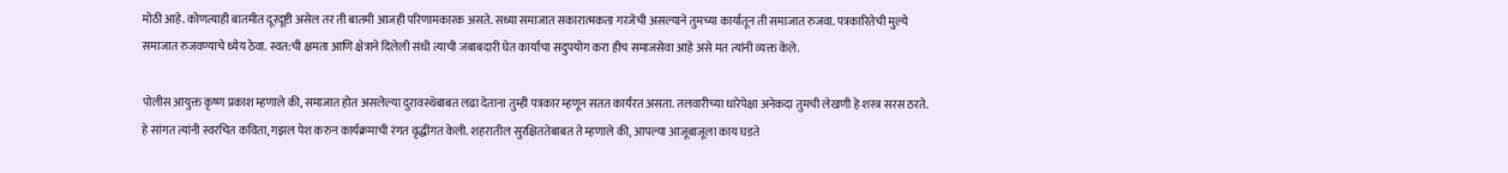मोठी आहे. कोणत्याही बातमीत दूरदूष्टी असेल तर ती बातमी आजही परिणामकारक असते. सध्या समाजात सकारात्मकता गरजेची असल्याने तुमच्या कार्यातून ती समाजात रुजवा. पत्रकारितेची मुल्ये समाजात रुजवण्याचे ध्येय ठेवा. स्वत:ची क्षमता आणि क्षेत्राने दिलेली संधी त्याची जबाबदारी घेत कार्याचा सदुपयोग करा हीच समाजसेवा आहे असे मत त्यांनी व्यक्त केले.

पोलीस आयुक्त कृष्ण प्रकाश म्हणाले की, समाजात होत असलेल्या दुरावस्थेबाबत लढा देताना तुम्ही पत्रकार म्हणून सतत कार्यरत असता. तलवारीच्या धारेपेक्षा अनेकदा तुमची लेखणी हे शस्त्र सरस ठरते. हे सांगत त्यांनी स्वरचित कविता, गझल पेश करुन कार्यक्रमाची रंगत वृद्धींगत केली. शहरातील सुरक्षिततेबाबत ते म्हणाले की, आपल्या आजूबाजूला काय घडते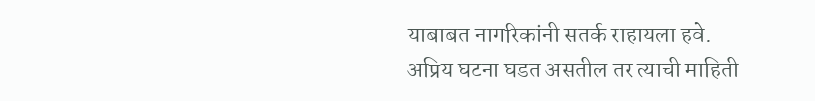याबाबत नागरिकांनी सतर्क राहायला हवे. अप्रिय घटना घडत असतील तर त्याची माहिती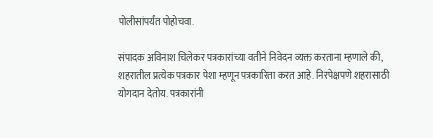पोलीसांपर्यंत पोहोचवा.

संपादक अविनाश चिलेकर पत्रकारांच्या वतीने निवेदन व्यक्त करताना म्हणाले की, शहरातील प्रत्येक पत्रकार पेशा म्हणून पत्रकारिता करत आहे. निरपेक्षपणे शहरासाठी योगदान देतोय. पत्रकारांनी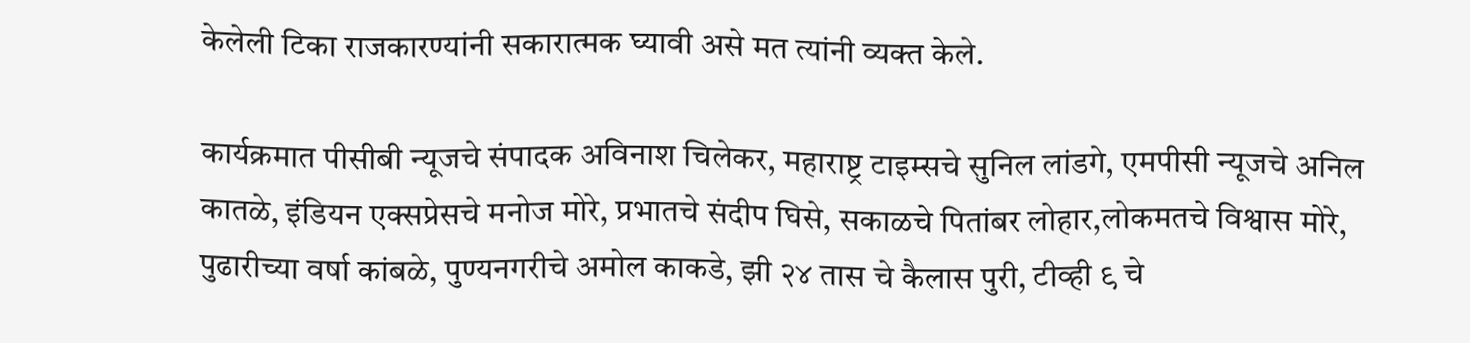केलेली टिका राजकारण्यांनी सकारात्मक घ्यावी असे मत त्यांनी व्यक्त केले.

कार्यक्रमात पीसीबी न्यूजचे संपादक अविनाश चिलेकर, महाराष्ट्र टाइम्सचे सुनिल लांडगे, एमपीसी न्यूजचे अनिल कातळे, इंडियन एक्सप्रेसचे मनोज मोरे, प्रभातचे संदीप घिसे, सकाळचे पितांबर लोहार,लोकमतचे विश्वास मोरे, पुढारीच्या वर्षा कांबळे, पुण्यनगरीचे अमोल काकडे, झी २४ तास चे कैलास पुरी, टीव्ही ९ चे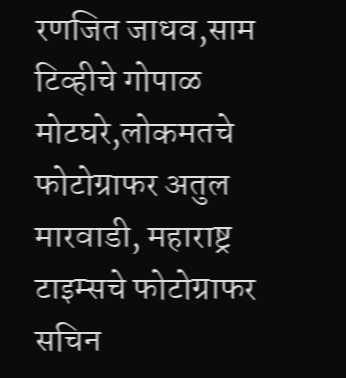रणजित जाधव,साम टिव्हीचे गोपाळ मोटघरे,लोकमतचे फोटोग्राफर अतुल मारवाडी, महाराष्ट्र टाइम्सचे फोटोग्राफर सचिन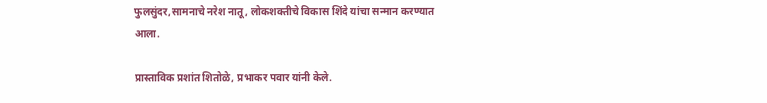फुलसुंदर,सामनाचे नरेश नातू, लोकशक्तीचे विकास शिंदे यांचा सन्मान करण्यात आला.

प्रास्ताविक प्रशांत शितोळे, प्रभाकर पवार यांनी केले.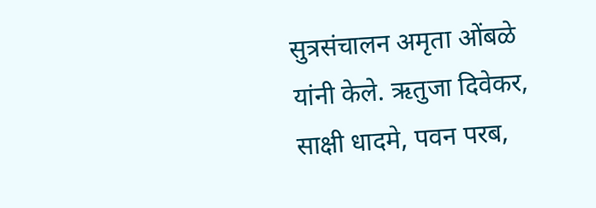सुत्रसंचालन अमृता ओंबळे यांनी केले. ऋतुजा दिवेकर, साक्षी धादमे, पवन परब,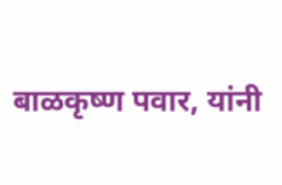बाळकृष्ण पवार, यांनी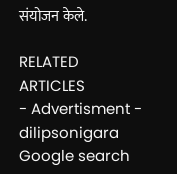संयोजन केले.

RELATED ARTICLES
- Advertisment -
dilipsonigara
Google search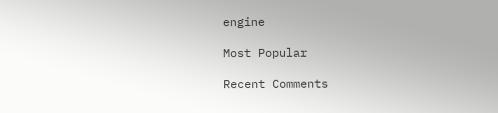engine

Most Popular

Recent Comments